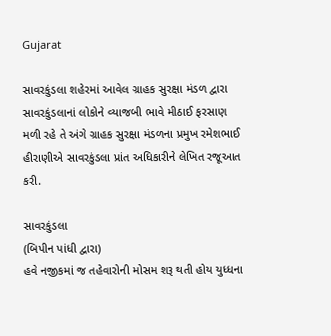Gujarat

સાવરકુંડલા શહેરમાં આવેલ ગ્રાહક સુરક્ષા મંડળ દ્વારા સાવરકુંડલાનાં લોકોને વ્યાજબી ભાવે મીઠાઈ ફરસાણ મળી રહે તે અંગે ગ્રાહક સુરક્ષા મંડળના પ્રમુખ રમેશભાઈ હીરાણીએ સાવરકુંડલા પ્રાંત અધિકારીને લેખિત રજૂઆત કરી.

સાવરકુંડલા
(બિપીન પાંધી દ્વારા)
હવે નજીકમાં જ તહેવારોની મોસમ શરૂ થતી હોય યુધ્ધના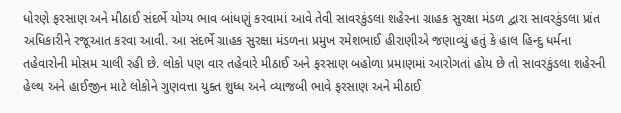ધોરણે ફરસાણ અને મીઠાઈ સંદર્ભે યોગ્ય ભાવ બાંધણું કરવામાં આવે તેવી સાવરકુંડલા શહેરના ગ્રાહક સુરક્ષા મંડળ દ્વારા સાવરકુંડલા પ્રાંત અધિકારીને રજૂઆત કરવા આવી. આ સંદર્ભે ગ્રાહક સુરક્ષા મંડળના પ્રમુખ રમેશભાઈ હીરાણીએ જણાવ્યું હતું કે હાલ હિન્દુ ધર્મના તહેવારોની મોસમ ચાલી રહી છે. લોકો પણ વાર તહેવારે મીઠાઈ અને ફરસાણ બહોળા પ્રમાણમાં આરોગતાં હોય છે તો સાવરકુંડલા શહેરની હેલ્થ અને હાઈજીન માટે લોકોને ગુણવત્તા યુક્ત શુધ્ધ અને વ્યાજબી ભાવે ફરસાણ અને મીઠાઈ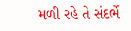મળી રહે તે સંદર્ભે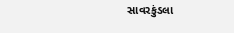સાવરકુંડલા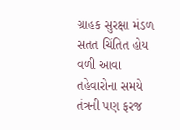ગ્રાહક સુરક્ષા મંડળ સતત ચિંતિત હોય વળી આવા તહેવારોના સમયે તંત્રની પણ ફરજ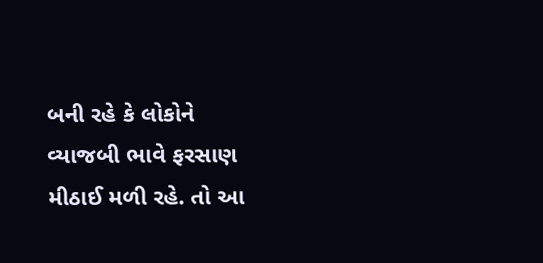બની રહે કે લોકોને વ્યાજબી ભાવે ફરસાણ મીઠાઈ મળી રહે. તો આ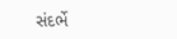સંદર્ભે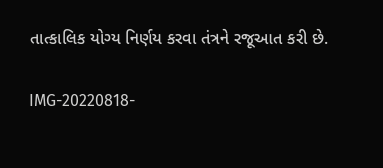તાત્કાલિક યોગ્ય નિર્ણય કરવા તંત્રને રજૂઆત કરી છે.

IMG-20220818-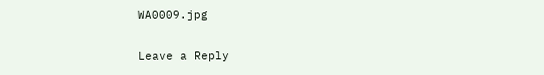WA0009.jpg

Leave a Reply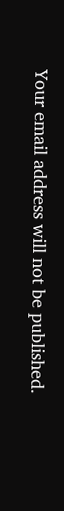Your email address will not be published.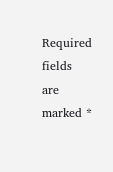Required fields are marked *